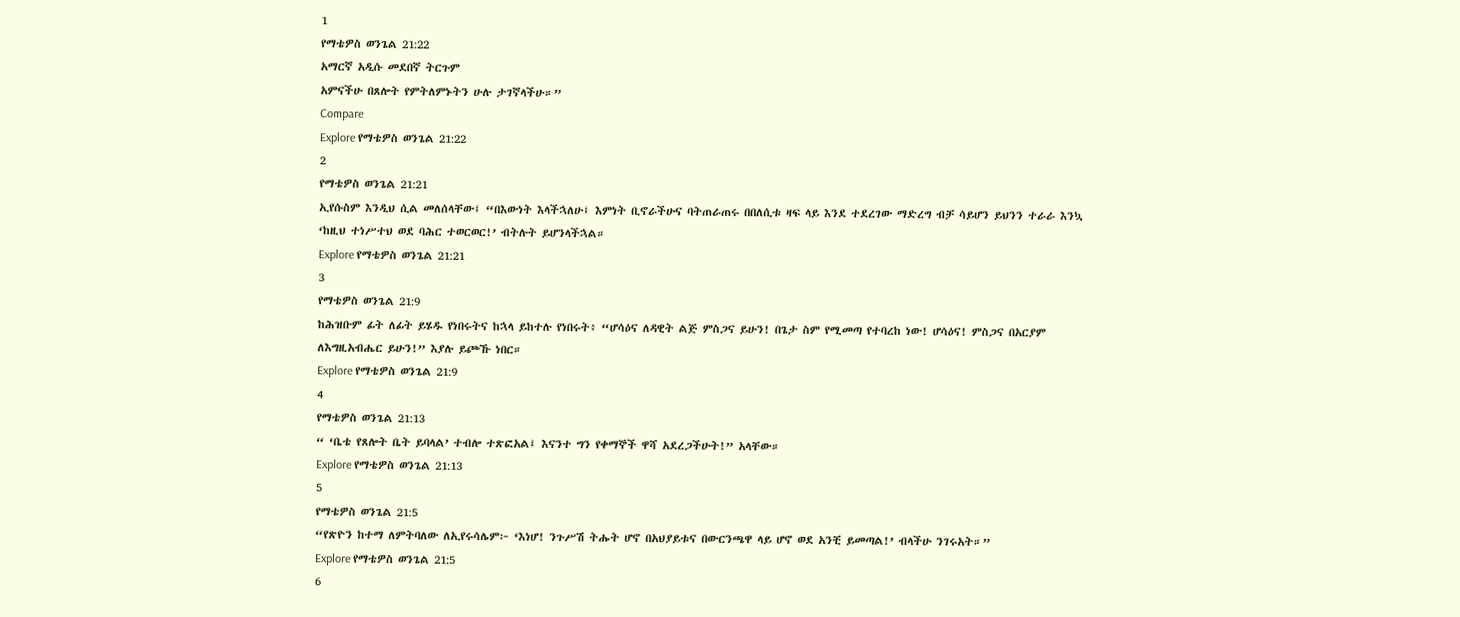1
የማቴዎስ ወንጌል 21:22
አማርኛ አዲሱ መደበኛ ትርጉም
አምናችሁ በጸሎት የምትለምኑትን ሁሉ ታገኛላችሁ።”
Compare
Explore የማቴዎስ ወንጌል 21:22
2
የማቴዎስ ወንጌል 21:21
ኢየሱስም እንዲህ ሲል መለሰላቸው፤ “በእውነት እላችኋለሁ፤ እምነት ቢኖራችሁና ባትጠራጠሩ በበለሲቱ ዛፍ ላይ እንደ ተደረገው ማድረግ ብቻ ሳይሆን ይህንን ተራራ እንኳ ‘ከዚህ ተነሥተህ ወደ ባሕር ተወርወር!’ ብትሉት ይሆንላችኋል።
Explore የማቴዎስ ወንጌል 21:21
3
የማቴዎስ ወንጌል 21:9
ከሕዝቡም ፊት ለፊት ይሄዱ የነበሩትና ከኋላ ይከተሉ የነበሩት፥ “ሆሳዕና ለዳዊት ልጅ ምስጋና ይሁን! በጌታ ስም የሚመጣ የተባረከ ነው! ሆሳዕና! ምስጋና በአርያም ለእግዚአብሔር ይሁን!” እያሉ ይጮኹ ነበር።
Explore የማቴዎስ ወንጌል 21:9
4
የማቴዎስ ወንጌል 21:13
“ ‘ቤቴ የጸሎት ቤት ይባላል’ ተብሎ ተጽፎአል፤ እናንተ ግን የቀማኞች ዋሻ አደረጋችሁት!” አላቸው።
Explore የማቴዎስ ወንጌል 21:13
5
የማቴዎስ ወንጌል 21:5
“የጽዮን ከተማ ለምትባለው ለኢየሩሳሌም፦ ‘እነሆ! ንጉሥሽ ትሑት ሆኖ በአህያይቱና በውርንጫዋ ላይ ሆኖ ወደ አንቺ ይመጣል!’ ብላችሁ ንገሩአት።”
Explore የማቴዎስ ወንጌል 21:5
6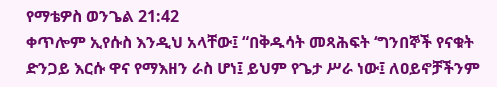የማቴዎስ ወንጌል 21:42
ቀጥሎም ኢየሱስ እንዲህ አላቸው፤ “በቅዱሳት መጻሕፍት ‘ግንበኞች የናቁት ድንጋይ እርሱ ዋና የማእዘን ራስ ሆነ፤ ይህም የጌታ ሥራ ነው፤ ለዐይኖቻችንም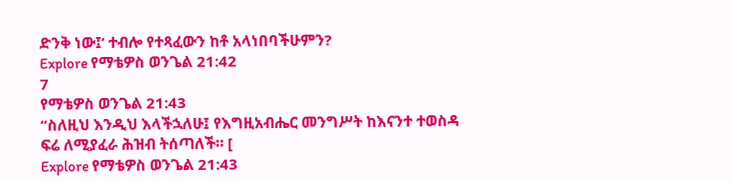ድንቅ ነው፤’ ተብሎ የተጻፈውን ከቶ አላነበባችሁምን?
Explore የማቴዎስ ወንጌል 21:42
7
የማቴዎስ ወንጌል 21:43
“ስለዚህ እንዲህ እላችኋለሁ፤ የእግዚአብሔር መንግሥት ከእናንተ ተወስዳ ፍሬ ለሚያፈራ ሕዝብ ትሰጣለች። [
Explore የማቴዎስ ወንጌል 21:43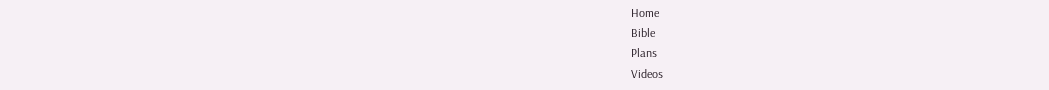Home
Bible
Plans
Videos